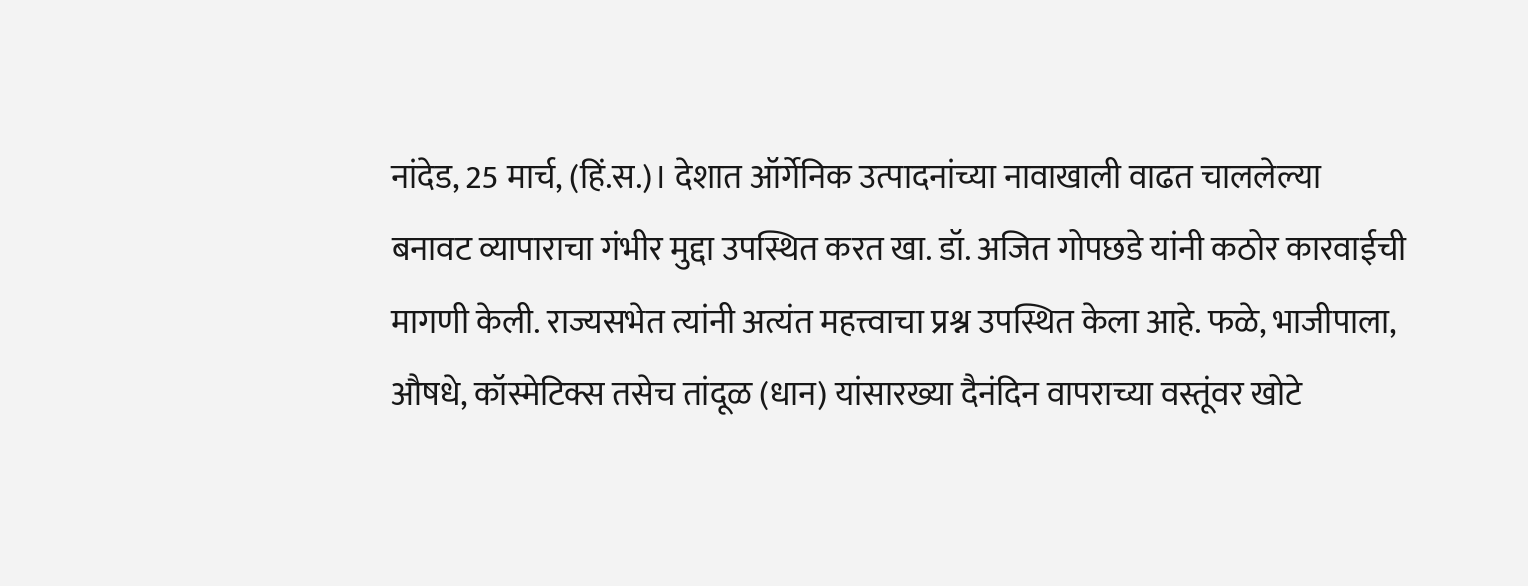नांदेड, 25 मार्च, (हिं.स.)। देशात ऑर्गेनिक उत्पादनांच्या नावाखाली वाढत चाललेल्या बनावट व्यापाराचा गंभीर मुद्दा उपस्थित करत खा. डॉ. अजित गोपछडे यांनी कठोर कारवाईची मागणी केली. राज्यसभेत त्यांनी अत्यंत महत्त्वाचा प्रश्न उपस्थित केला आहे. फळे, भाजीपाला, औषधे, कॉस्मेटिक्स तसेच तांदूळ (धान) यांसारख्या दैनंदिन वापराच्या वस्तूंवर खोटे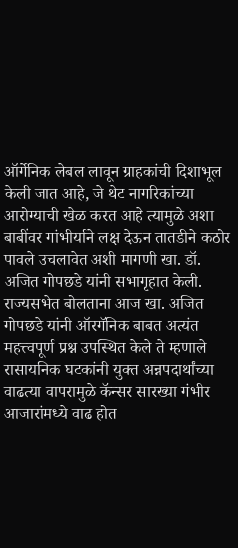ऑर्गेनिक लेबल लावून ग्राहकांची दिशाभूल केली जात आहे, जे थेट नागरिकांच्या आरोग्याची खेळ करत आहे त्यामुळे अशा बाबींवर गांभीर्याने लक्ष देऊन तातडीने कठोर पावले उचलावेत अशी मागणी खा. डॉ. अजित गोपछडे यांनी सभागृहात केली.
राज्यसभेत बोलताना आज खा. अजित गोपछडे यांनी ऑरगॅनिक बाबत अत्यंत महत्त्वपूर्ण प्रश्न उपस्थित केले ते म्हणाले रासायनिक घटकांनी युक्त अन्नपदार्थांच्या वाढत्या वापरामुळे कॅन्सर सारख्या गंभीर आजारांमध्ये वाढ होत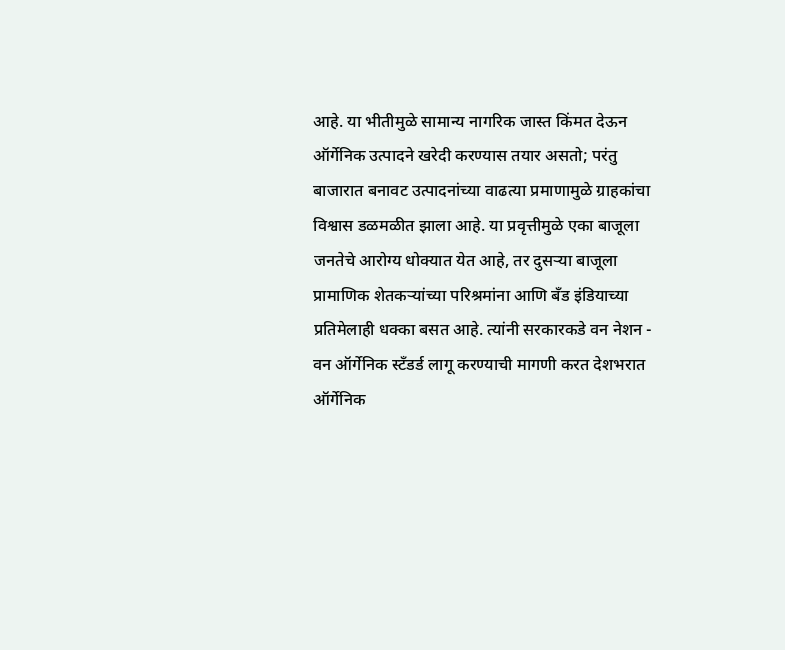आहे. या भीतीमुळे सामान्य नागरिक जास्त किंमत देऊन ऑर्गेनिक उत्पादने खरेदी करण्यास तयार असतो; परंतु बाजारात बनावट उत्पादनांच्या वाढत्या प्रमाणामुळे ग्राहकांचा विश्वास डळमळीत झाला आहे. या प्रवृत्तीमुळे एका बाजूला जनतेचे आरोग्य धोक्यात येत आहे, तर दुसऱ्या बाजूला प्रामाणिक शेतकऱ्यांच्या परिश्रमांना आणि बँड इंडियाच्या प्रतिमेलाही धक्का बसत आहे. त्यांनी सरकारकडे वन नेशन - वन ऑर्गेनिक स्टँडर्ड लागू करण्याची मागणी करत देशभरात ऑर्गेनिक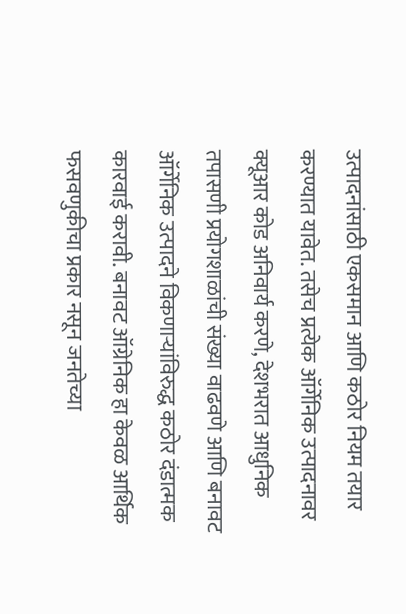उत्पादनांसाठी एकसमान आणि कठोर नियम तयार करण्यात यावेत. तसेच प्रत्येक ऑर्गेनिक उत्पादनावर क्यूआर कोड अनिवार्य करणे, देशभरात आधुनिक तपासणी प्रयोगशाळांची संख्या वाढवणे आणि बनावट ऑर्गेनिक उत्पादने विकणाऱ्यांविरुद्ध कठोर दंडात्मक कारवाई करावी. बनावट ऑग्रेनिक हा केवळ आर्थिक फसवणुकीचा प्रकार नसून जनतेच्या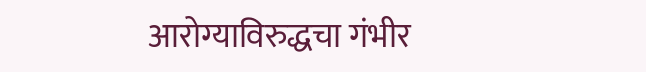आरोग्याविरुद्धचा गंभीर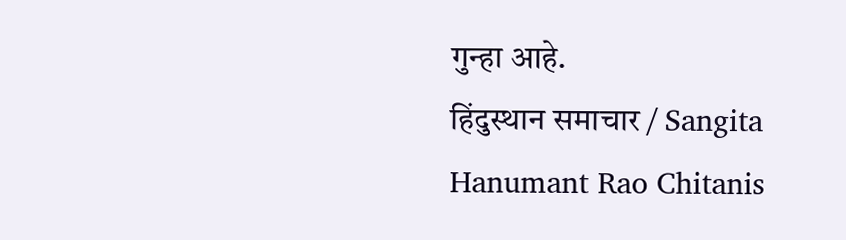गुन्हा आहे.
हिंदुस्थान समाचार / Sangita Hanumant Rao Chitanis